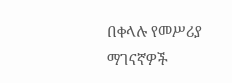በቀላሉ የመሥሪያ ማገናኛዎች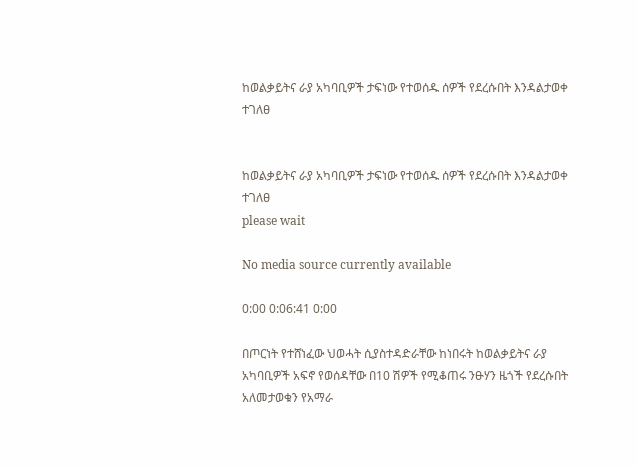ከወልቃይትና ራያ አካባቢዎች ታፍነው የተወሰዱ ሰዎች የደረሱበት እንዳልታወቀ ተገለፀ


ከወልቃይትና ራያ አካባቢዎች ታፍነው የተወሰዱ ሰዎች የደረሱበት እንዳልታወቀ ተገለፀ
please wait

No media source currently available

0:00 0:06:41 0:00

በጦርነት የተሸነፈው ህወሓት ሲያስተዳድራቸው ከነበሩት ከወልቃይትና ራያ አካባቢዎች አፍኖ የወሰዳቸው በ10 ሽዎች የሚቆጠሩ ንፁሃን ዜጎች የደረሱበት አለመታወቁን የአማራ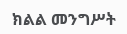ክልል መንግሥት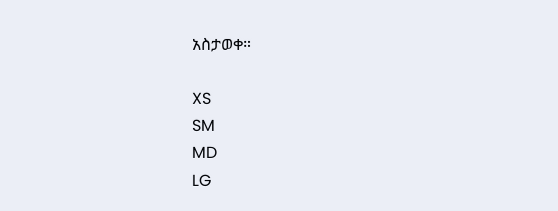አስታወቀ።

XS
SM
MD
LG